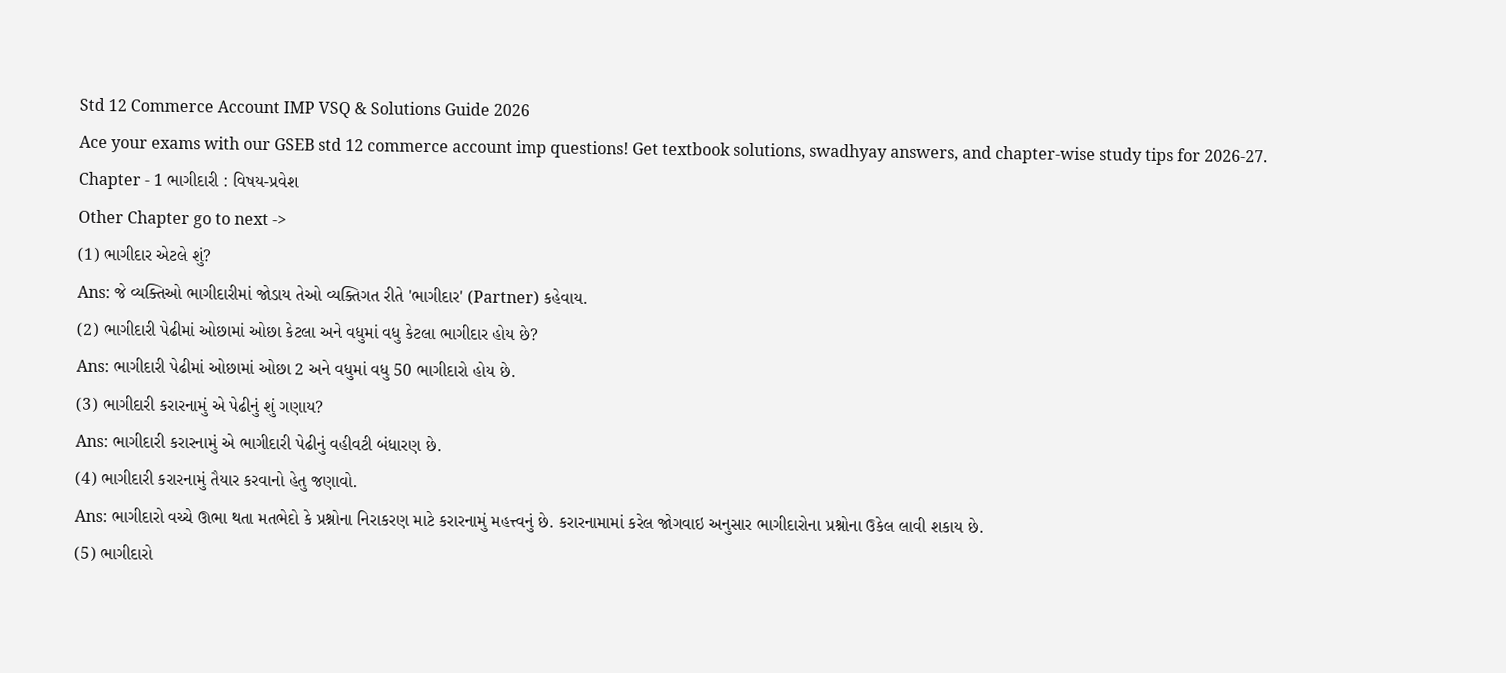Std 12 Commerce Account IMP VSQ & Solutions Guide 2026
Ace your exams with our GSEB std 12 commerce account imp questions! Get textbook solutions, swadhyay answers, and chapter-wise study tips for 2026-27.
Chapter - 1 ભાગીદારી : વિષય-પ્રવેશ
Other Chapter go to next ->
(1) ભાગીદાર એટલે શું?
Ans: જે વ્યક્તિઓ ભાગીદારીમાં જોડાય તેઓ વ્યક્તિગત રીતે 'ભાગીદાર' (Partner) કહેવાય.
(2) ભાગીદારી પેઢીમાં ઓછામાં ઓછા કેટલા અને વધુમાં વધુ કેટલા ભાગીદાર હોય છે?
Ans: ભાગીદારી પેઢીમાં ઓછામાં ઓછા 2 અને વધુમાં વધુ 50 ભાગીદારો હોય છે.
(3) ભાગીદારી કરારનામું એ પેઢીનું શું ગણાય?
Ans: ભાગીદારી કરારનામું એ ભાગીદારી પેઢીનું વહીવટી બંધારણ છે.
(4) ભાગીદારી કરારનામું તૈયાર કરવાનો હેતુ જણાવો.
Ans: ભાગીદારો વચ્ચે ઊભા થતા મતભેદો કે પ્રશ્નોના નિરાકરણ માટે કરારનામું મહત્ત્વનું છે. કરારનામામાં કરેલ જોગવાઇ અનુસાર ભાગીદારોના પ્રશ્નોના ઉકેલ લાવી શકાય છે.
(5) ભાગીદારો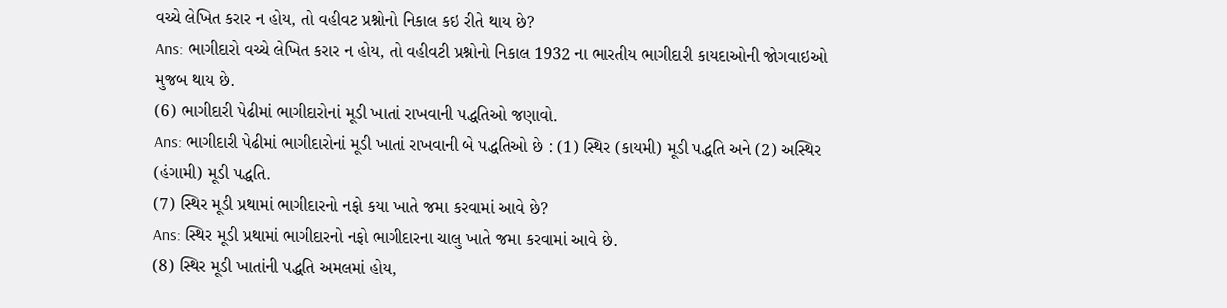વચ્ચે લેખિત કરાર ન હોય, તો વહીવટ પ્રશ્નોનો નિકાલ કઇ રીતે થાય છે?
Ans: ભાગીદારો વચ્ચે લેખિત કરાર ન હોય, તો વહીવટી પ્રશ્નોનો નિકાલ 1932 ના ભારતીય ભાગીદારી કાયદાઓની જોગવાઇઓ મુજબ થાય છે.
(6) ભાગીદારી પેઢીમાં ભાગીદારોનાં મૂડી ખાતાં રાખવાની પદ્ધતિઓ જણાવો.
Ans: ભાગીદારી પેઢીમાં ભાગીદારોનાં મૂડી ખાતાં રાખવાની બે પદ્ધતિઓ છે : (1) સ્થિર (કાયમી) મૂડી પદ્ધતિ અને (2) અસ્થિર (હંગામી) મૂડી પદ્ધતિ.
(7) સ્થિર મૂડી પ્રથામાં ભાગીદારનો નફો કયા ખાતે જમા કરવામાં આવે છે?
Ans: સ્થિર મૂડી પ્રથામાં ભાગીદારનો નફો ભાગીદારના ચાલુ ખાતે જમા કરવામાં આવે છે.
(8) સ્થિર મૂડી ખાતાંની પદ્ધતિ અમલમાં હોય,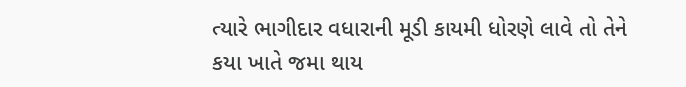ત્યારે ભાગીદાર વધારાની મૂડી કાયમી ધોરણે લાવે તો તેને કયા ખાતે જમા થાય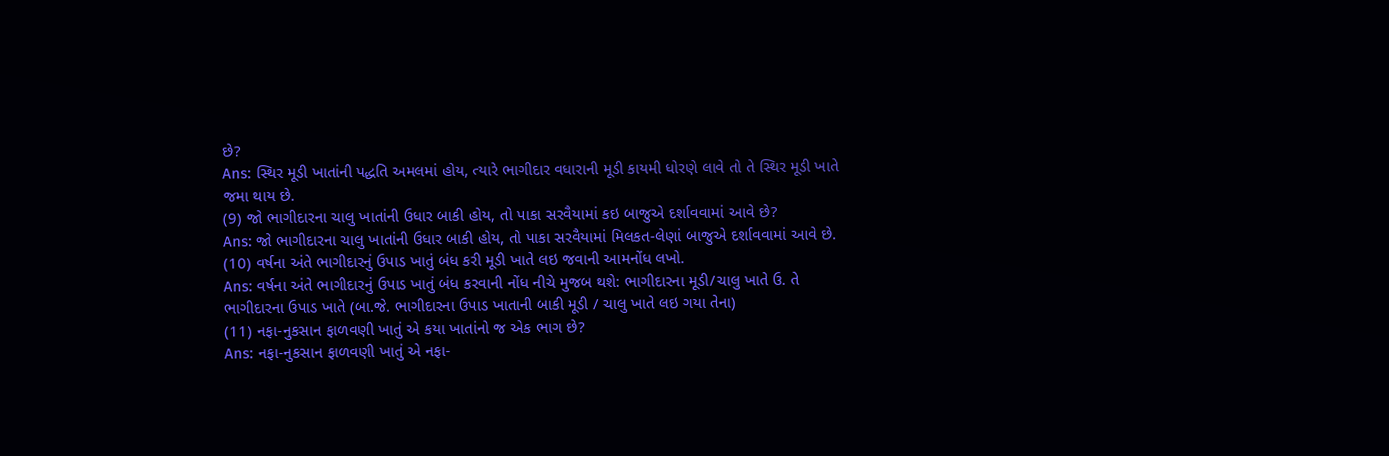છે?
Ans: સ્થિર મૂડી ખાતાંની પદ્ધતિ અમલમાં હોય, ત્યારે ભાગીદાર વધારાની મૂડી કાયમી ધોરણે લાવે તો તે સ્થિર મૂડી ખાતે જમા થાય છે.
(9) જો ભાગીદારના ચાલુ ખાતાંની ઉધાર બાકી હોય, તો પાકા સરવૈયામાં કઇ બાજુએ દર્શાવવામાં આવે છે?
Ans: જો ભાગીદારના ચાલુ ખાતાંની ઉધાર બાકી હોય, તો પાકા સરવૈયામાં મિલકત-લેણાં બાજુએ દર્શાવવામાં આવે છે.
(10) વર્ષના અંતે ભાગીદારનું ઉપાડ ખાતું બંધ કરી મૂડી ખાતે લઇ જવાની આમનોંધ લખો.
Ans: વર્ષના અંતે ભાગીદારનું ઉપાડ ખાતું બંધ કરવાની નોંધ નીચે મુજબ થશે: ભાગીદારના મૂડી/ચાલુ ખાતે ઉ. તે ભાગીદારના ઉપાડ ખાતે (બા.જે. ભાગીદારના ઉપાડ ખાતાની બાકી મૂડી / ચાલુ ખાતે લઇ ગયા તેના)
(11) નફા-નુકસાન ફાળવણી ખાતું એ કયા ખાતાંનો જ એક ભાગ છે?
Ans: નફા-નુકસાન ફાળવણી ખાતું એ નફા-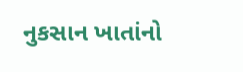નુકસાન ખાતાંનો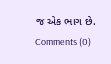જ એક ભાગ છે.
Comments (0)